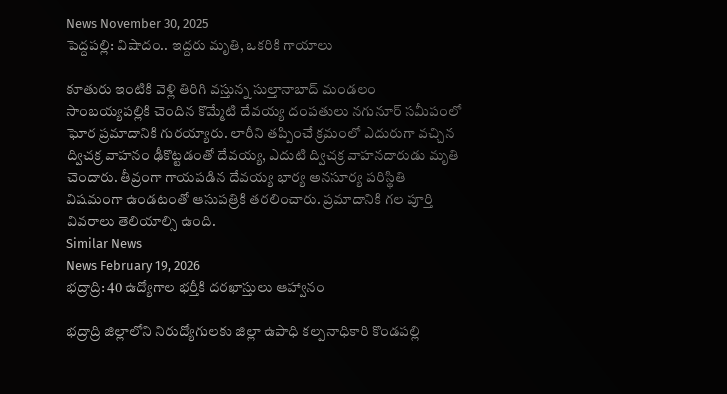News November 30, 2025
పెద్దపల్లి: విషాదం.. ఇద్దరు మృతి, ఒకరికి గాయాలు

కూతురు ఇంటికి వెళ్లి తిరిగి వస్తున్న సుల్తానాబాద్ మండలం సాంబయ్యపల్లికి చెందిన కొమ్మేటి దేవయ్య దంపతులు నగునూర్ సమీపంలో ఘోర ప్రమాదానికి గురయ్యారు. లారీని తప్పించే క్రమంలో ఎదురుగా వచ్చిన ద్విచక్ర వాహనం ఢీకొట్టడంతో దేవయ్య, ఎదుటి ద్విచక్ర వాహనదారుడు మృతి చెందారు. తీవ్రంగా గాయపడిన దేవయ్య భార్య అనసూర్య పరిస్థితి విషమంగా ఉండటంతో ఆసుపత్రికి తరలించారు. ప్రమాదానికి గల పూర్తి వివరాలు తెలియాల్సి ఉంది.
Similar News
News February 19, 2026
భద్రాద్రి: 40 ఉద్యోగాల భర్తీకి దరఖాస్తులు ఆహ్వానం

భద్రాద్రి జిల్లాలోని నిరుద్యోగులకు జిల్లా ఉపాధి కల్పనాధికారి కొండపల్లి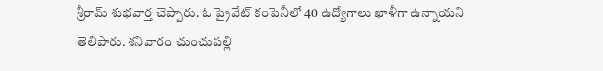శ్రీరామ్ శుభవార్త చెప్పారు. ఓ ప్రైవేట్ కంపెనీలో 40 ఉద్యోగాలు ఖాళీగా ఉన్నాయని తెలిపారు. శనివారం చుంచుపల్లి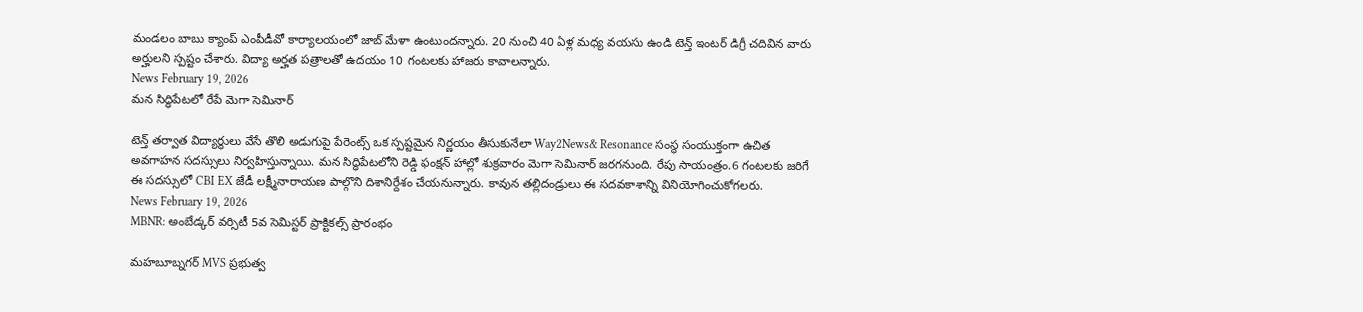మండలం బాబు క్యాంప్ ఎంపీడీవో కార్యాలయంలో జాబ్ మేళా ఉంటుందన్నారు. 20 నుంచి 40 ఏళ్ల మధ్య వయసు ఉండి టెన్త్ ఇంటర్ డిగ్రీ చదివిన వారు అర్హులని స్పష్టం చేశారు. విద్యా అర్హత పత్రాలతో ఉదయం 10 గంటలకు హాజరు కావాలన్నారు.
News February 19, 2026
మన సిద్ధిపేటలో రేపే మెగా సెమినార్

టెన్త్ తర్వాత విద్యార్థులు వేసే తొలి అడుగుపై పేరెంట్స్ ఒక స్పష్టమైన నిర్ణయం తీసుకునేలా Way2News& Resonance సంస్థ సంయుక్తంగా ఉచిత అవగాహన సదస్సులు నిర్వహిస్తున్నాయి. మన సిద్ధిపేటలోని రెడ్డి ఫంక్షన్ హాల్లో శుక్రవారం మెగా సెమినార్ జరగనుంది. రేపు సాయంత్రం.6 గంటలకు జరిగే ఈ సదస్సులో CBI EX జేడీ లక్ష్మీనారాయణ పాల్గొని దిశానిర్దేశం చేయనున్నారు. కావున తల్లిదండ్రులు ఈ సదవకాశాన్ని వినియోగించుకోగలరు.
News February 19, 2026
MBNR: అంబేడ్కర్ వర్సిటీ 5వ సెమిస్టర్ ప్రాక్టికల్స్ ప్రారంభం

మహబూబ్నగర్ MVS ప్రభుత్వ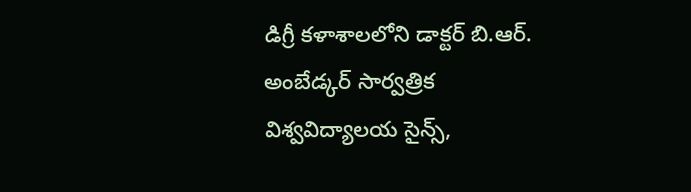డిగ్రీ కళాశాలలోని డాక్టర్ బి.ఆర్. అంబేడ్కర్ సార్వత్రిక విశ్వవిద్యాలయ సైన్స్,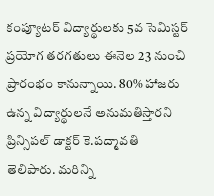కంప్యూటర్ విద్యార్థులకు 5వ సెమిస్టర్ ప్రయోగ తరగతులు ఈనెల 23 నుంచి ప్రారంభం కానున్నాయి. 80% హాజరు ఉన్న విద్యార్థులనే అనుమతిస్తారని ప్రిన్సిపల్ డాక్టర్ కె.పద్మావతి తెలిపారు. మరిన్ని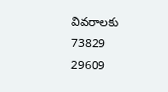వివరాలకు 73829 29609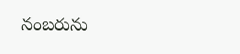నంబరును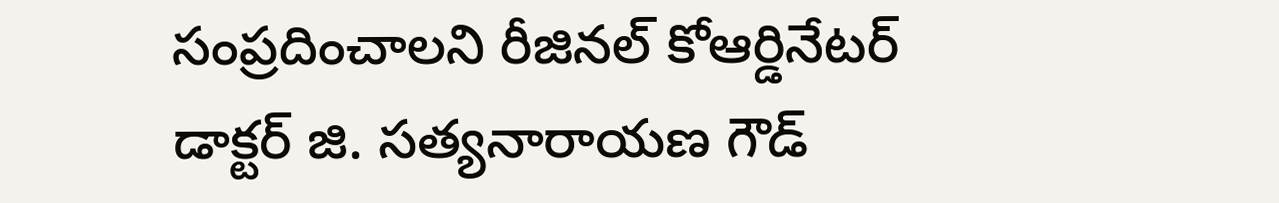సంప్రదించాలని రీజినల్ కోఆర్డినేటర్ డాక్టర్ జి. సత్యనారాయణ గౌడ్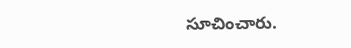సూచించారు.